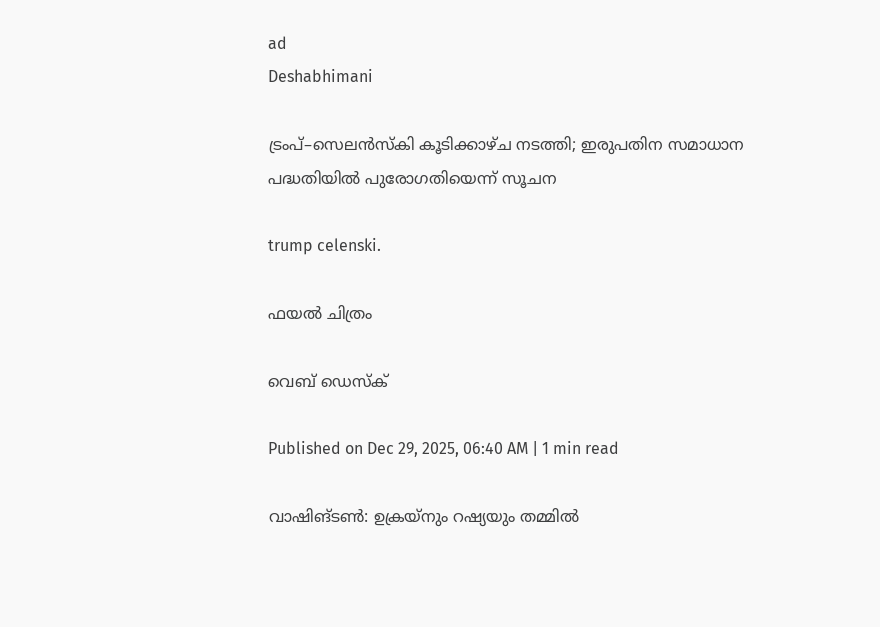ad
Deshabhimani

ട്രംപ്‌–സെലൻസ്‌കി കൂടിക്കാഴ്‌ച നടത്തി; ഇരുപതിന സമാധാന പദ്ധതിയിൽ പുരോഗതിയെന്ന് സൂചന

trump celenski.

ഫയൽ ചിത്രം

വെബ് ഡെസ്ക്

Published on Dec 29, 2025, 06:40 AM | 1 min read

വാഷിങ്‌ടൺ: ഉക്രയ്‌നും റഷ്യയും തമ്മിൽ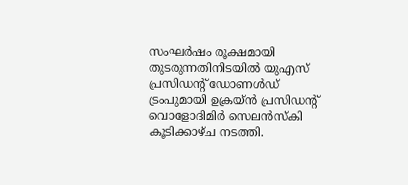സംഘർഷം രൂക്ഷമായി തുടരുന്നതിനിടയിൽ യുഎസ്‌ പ്രസിഡന്റ്‌ ഡോണൾഡ്‌ ട്രംപുമായി ഉക്രയ്‌ൻ പ്രസിഡന്റ്‌ വൊളോദിമിർ സെലൻസ്‌കി കൂടിക്കാഴ്‌ച നടത്തി.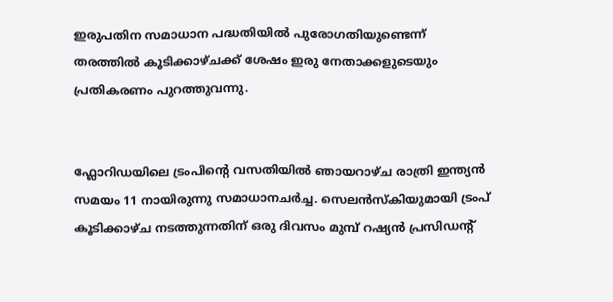ഇരുപതിന സമാധാന പദ്ധതിയിൽ പുരോഗതിയുണ്ടെന്ന് തരത്തിൽ കൂടിക്കാഴ്ചക്ക് ശേഷം ഇരു നേതാക്കളുടെയും പ്രതികരണം പുറത്തുവന്നു.


ഫ്ലോറിഡയിലെ ട്രംപിന്റെ വസതിയിൽ ഞായറാഴ്‌ച രാത്രി ഇന്ത്യൻ സമയം 11 നായിരുന്നു സമാധാനചർച്ച. സെലൻസ്‌കിയുമായി ട്രംപ്‌ കൂടിക്കാഴ്ച നടത്തുന്നതിന് ഒരു ദിവസം മുമ്പ് റഷ്യൻ പ്രസിഡന്റ്‌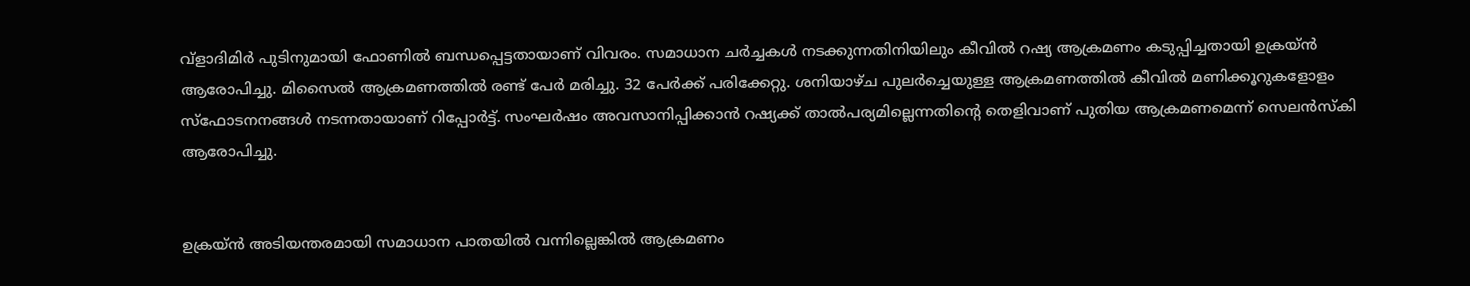വ്‌ളാദിമിർ പുടിനുമായി ഫോണിൽ ബന്ധപ്പെട്ടതായാണ്‌ വിവരം. സമാധാന ചർച്ചകൾ നടക്കുന്നതിനിയിലും കീവിൽ റഷ്യ ആക്രമണം കടുപ്പിച്ചതായി ഉക്രയ്‌ൻ ആരോപിച്ചു. മിസൈൽ ആക്രമണത്തിൽ രണ്ട് പേർ മരിച്ചു. 32 പേർക്ക് പരിക്കേറ്റു. ശനിയാഴ്ച പുലർച്ചെയുള്ള ആക്രമണത്തിൽ കീവിൽ മണിക്കൂറുകളോളം സ്‌ഫോടനനങ്ങൾ നടന്നതായാണ്‌ റിപ്പോർട്ട്‌. സംഘർഷം അവസാനിപ്പിക്കാൻ റഷ്യക്ക്‌ താൽപര്യമില്ലെന്നതിന്റെ തെളിവാണ് പുതിയ ആക്രമണമെന്ന് സെലൻസ്‌കി ആരോപിച്ചു.


ഉക്രയ്‌ൻ അടിയന്തരമായി സമാധാന പാതയിൽ വന്നില്ലെങ്കിൽ ആക്രമണം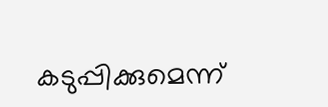കടുപ്പിക്കുമെന്ന്‌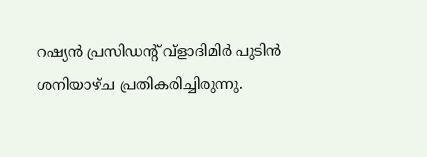റഷ്യൻ പ്രസിഡന്റ്‌ വ്‌ളാദിമിർ പുടിൻ ശനിയാഴ്‌ച പ്രതികരിച്ചിരുന്നു.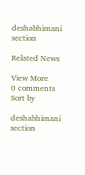deshabhimani section

Related News

View More
0 comments
Sort by

deshabhimani section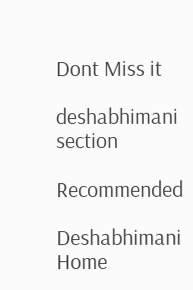Dont Miss it

deshabhimani section

Recommended

Deshabhimani
Home